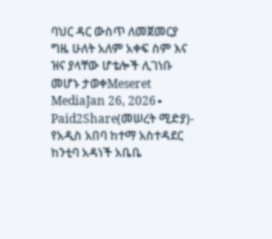ባህር ዳር ውስጥ ለመጀመርያ ግዜ ሁለት አለም አቀፍ ስም እና ዝና ያላቸው ሆቴሎች ሊገነቡ መሆኑ ታወቀMeseret MediaJan 26, 2026∙ Paid2Share(መሠረት ሚድያ)- የአዲስ አበባ ከተማ አስተዳደር ከንቲባ አዳነች አቤቤ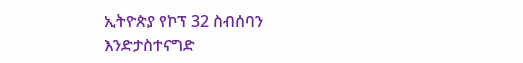ኢትዮጵያ የኮፕ 32 ስብሰባን እንድታስተናግድ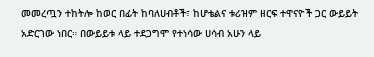መመረጧን ተከትሎ ከወር በፊት ከባለሀብቶች፣ ከሆቴልና ቱሪዝም ዘርፍ ተዋናዮች ጋር ውይይት አድርገው ነበር። በውይይቱ ላይ ተደጋግሞ የተነሳው ሀሳብ አሁን ላይ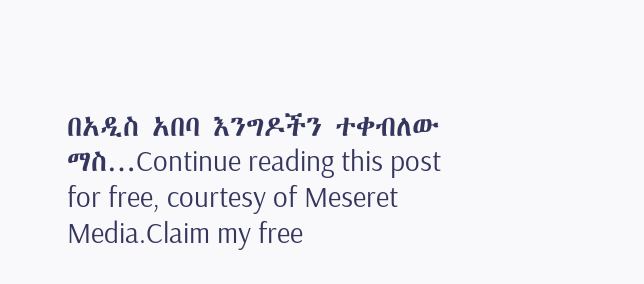በአዲስ አበባ እንግዶችን ተቀብለው ማስ…Continue reading this post for free, courtesy of Meseret Media.Claim my free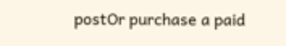postOr purchase a paid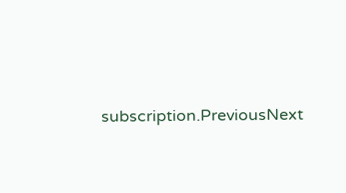subscription.PreviousNext